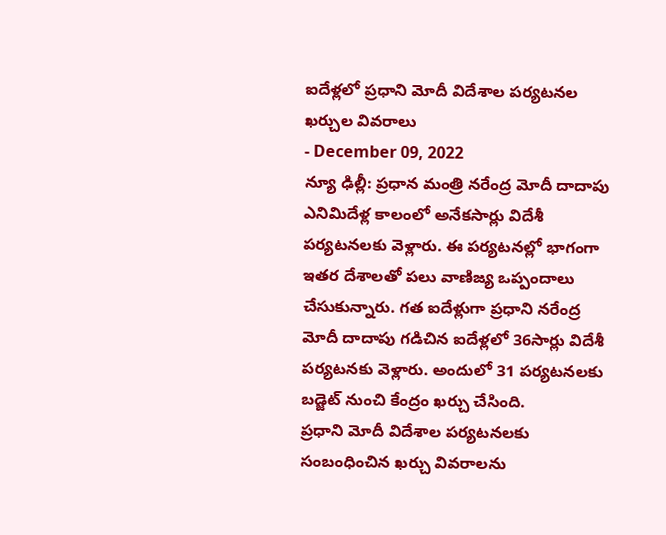ఐదేళ్లలో ప్రధాని మోదీ విదేశాల పర్యటనల ఖర్చుల వివరాలు
- December 09, 2022
న్యూ ఢిల్లీ: ప్రధాన మంత్రి నరేంద్ర మోదీ దాదాపు ఎనిమిదేళ్ల కాలంలో అనేకసార్లు విదేశీ పర్యటనలకు వెళ్లారు. ఈ పర్యటనల్లో భాగంగా ఇతర దేశాలతో పలు వాణిజ్య ఒప్పందాలు చేసుకున్నారు. గత ఐదేళ్లుగా ప్రధాని నరేంద్ర మోదీ దాదాపు గడిచిన ఐదేళ్లలో 36సార్లు విదేశీ పర్యటనకు వెళ్లారు. అందులో 31 పర్యటనలకు బడ్జెట్ నుంచి కేంద్రం ఖర్చు చేసింది.
ప్రధాని మోదీ విదేశాల పర్యటనలకు సంబంధించిన ఖర్చు వివరాలను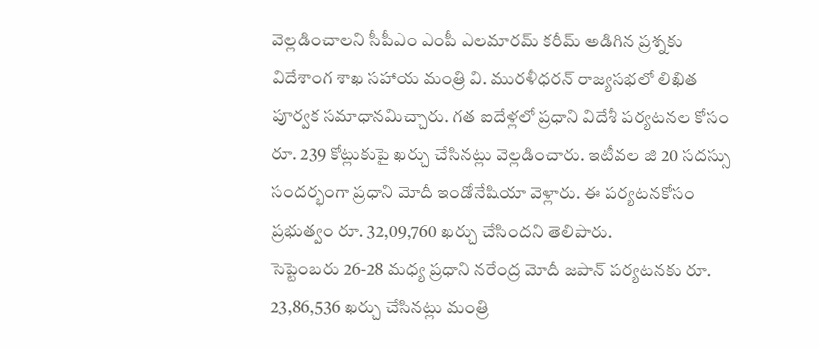వెల్లడించాలని సీపీఎం ఎంపీ ఎలమారమ్ కరీమ్ అడిగిన ప్రశ్నకు విదేశాంగ శాఖ సహాయ మంత్రి వి. మురళీధరన్ రాజ్యసభలో లిఖిత పూర్వక సమాధానమిచ్చారు. గత ఐదేళ్లలో ప్రధాని విదేశీ పర్యటనల కోసం రూ. 239 కోట్లుకుపై ఖర్చు చేసినట్లు వెల్లడించారు. ఇటీవల జి 20 సదస్సు సందర్భంగా ప్రధాని మోదీ ఇండోనేషియా వెళ్లారు. ఈ పర్యటనకోసం ప్రభుత్వం రూ. 32,09,760 ఖర్చు చేసిందని తెలిపారు.
సెప్టెంబరు 26-28 మధ్య ప్రధాని నరేంద్ర మోదీ జపాన్ పర్యటనకు రూ. 23,86,536 ఖర్చు చేసినట్లు మంత్రి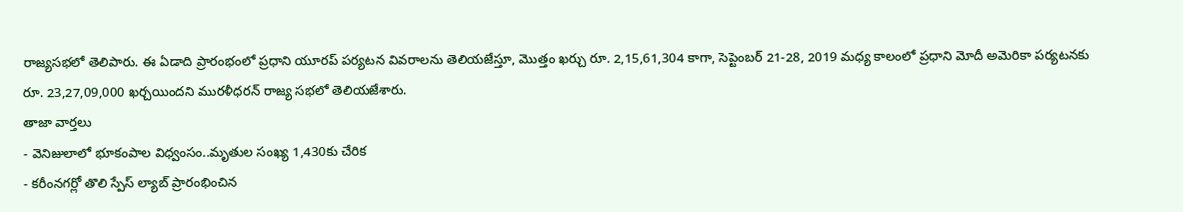రాజ్యసభలో తెలిపారు. ఈ ఏడాది ప్రారంభంలో ప్రధాని యూరప్ పర్యటన వివరాలను తెలియజేస్తూ, మొత్తం ఖర్చు రూ. 2,15,61,304 కాగా, సెప్టెంబర్ 21-28, 2019 మధ్య కాలంలో ప్రధాని మోదీ అమెరికా పర్యటనకు రూ. 23,27,09,000 ఖర్చయిందని మురళీధరన్ రాజ్య సభలో తెలియజేశారు.
తాజా వార్తలు
- వెనిజులాలో భూకంపాల విధ్వంసం..మృతుల సంఖ్య 1,430కు చేరిక
- కరీంనగర్లో తొలి స్పేస్ ల్యాబ్ ప్రారంభించిన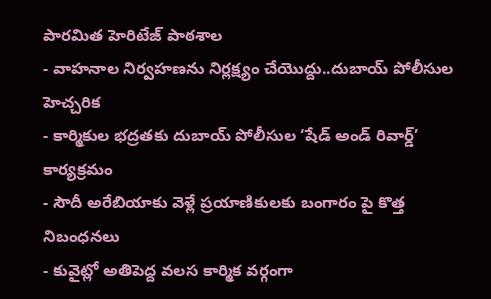పారమిత హెరిటేజ్ పాఠశాల
- వాహనాల నిర్వహణను నిర్లక్ష్యం చేయొద్దు..దుబాయ్ పోలీసుల హెచ్చరిక
- కార్మికుల భద్రతకు దుబాయ్ పోలీసుల ‘షేడ్ అండ్ రివార్డ్’ కార్యక్రమం
- సౌదీ అరేబియాకు వెళ్లే ప్రయాణికులకు బంగారం పై కొత్త నిబంధనలు
- కువైట్లో అతిపెద్ద వలస కార్మిక వర్గంగా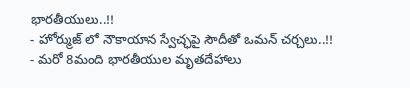భారతీయులు..!!
- హోర్ముజ్ లో నౌకాయాన స్వేచ్ఛపై సౌదీతో ఒమన్ చర్చలు..!!
- మరో 8మంది భారతీయుల మృతదేహాలు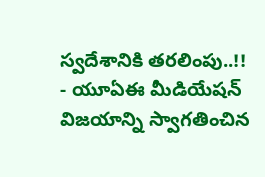స్వదేశానికి తరలింపు..!!
- యూఏఈ మీడియేషన్ విజయాన్ని స్వాగతించిన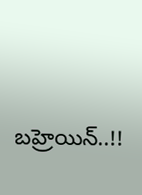బహ్రెయిన్..!!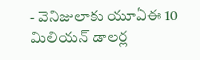- వెనిజులాకు యూఏఈ 10 మిలియన్ డాలర్ల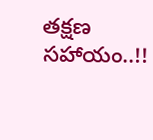తక్షణ సహాయం..!!